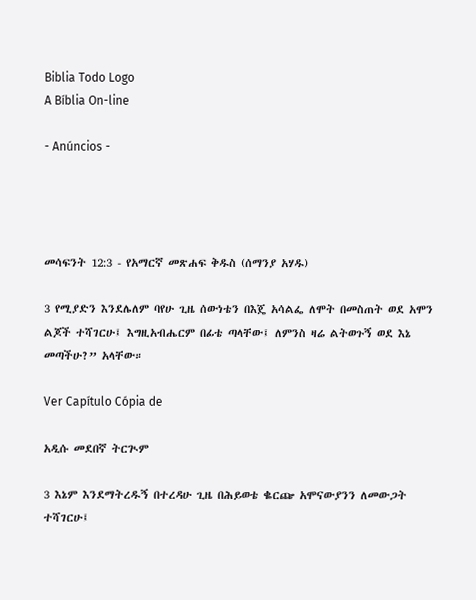Biblia Todo Logo
A Bíblia On-line

- Anúncios -




መሳፍንት 12:3 - የአማርኛ መጽሐፍ ቅዱስ (ሰማንያ አሃዱ)

3 የሚያድን እንደሌለም ባየሁ ጊዜ ሰውነቴን በእጄ አሳልፌ ለሞት በመስጠት ወደ አሞን ልጆች ተሻገርሁ፤ እግዚአብሔርም በፊቴ ጣላቸው፤ ለምንስ ዛሬ ልትወጉኝ ወደ እኔ መጣችሁ?” አላቸው።

Ver Capítulo Cópia de

አዲሱ መደበኛ ትርጒም

3 እኔም እንደማትረዱኝ በተረዳሁ ጊዜ በሕይወቴ ቈርጬ አሞናውያንን ለመውጋት ተሻገርሁ፤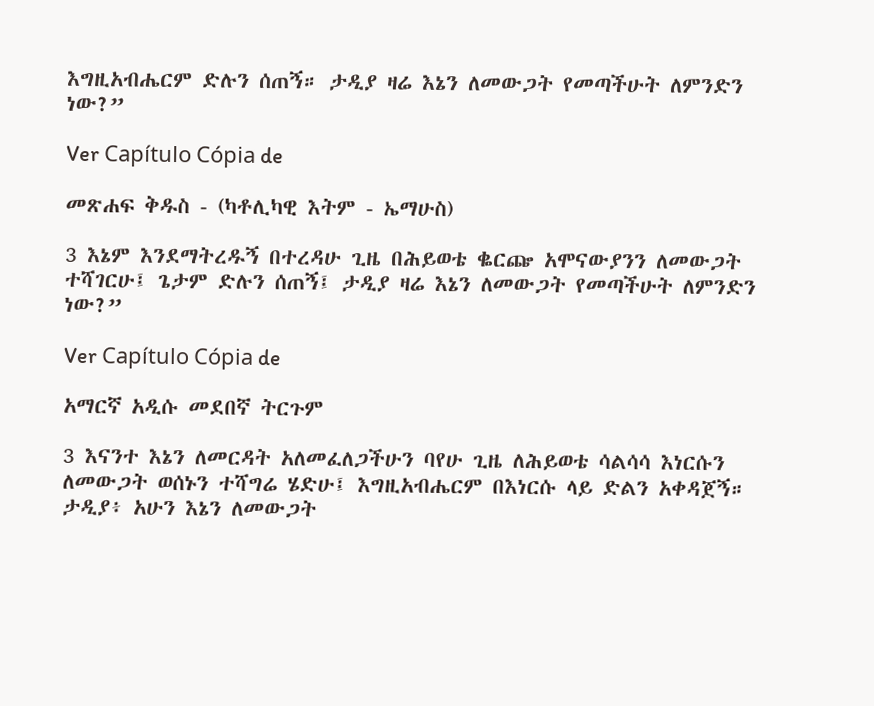እግዚአብሔርም ድሉን ሰጠኝ። ታዲያ ዛሬ እኔን ለመውጋት የመጣችሁት ለምንድን ነው?”

Ver Capítulo Cópia de

መጽሐፍ ቅዱስ - (ካቶሊካዊ እትም - ኤማሁስ)

3 እኔም እንደማትረዱኝ በተረዳሁ ጊዜ በሕይወቴ ቈርጬ አሞናውያንን ለመውጋት ተሻገርሁ፤ ጌታም ድሉን ሰጠኝ፤ ታዲያ ዛሬ እኔን ለመውጋት የመጣችሁት ለምንድን ነው?”

Ver Capítulo Cópia de

አማርኛ አዲሱ መደበኛ ትርጉም

3 እናንተ እኔን ለመርዳት አለመፈለጋችሁን ባየሁ ጊዜ ለሕይወቴ ሳልሳሳ እነርሱን ለመውጋት ወሰኑን ተሻግሬ ሄድሁ፤ እግዚአብሔርም በእነርሱ ላይ ድልን አቀዳጀኝ። ታዲያ፥ አሁን እኔን ለመውጋት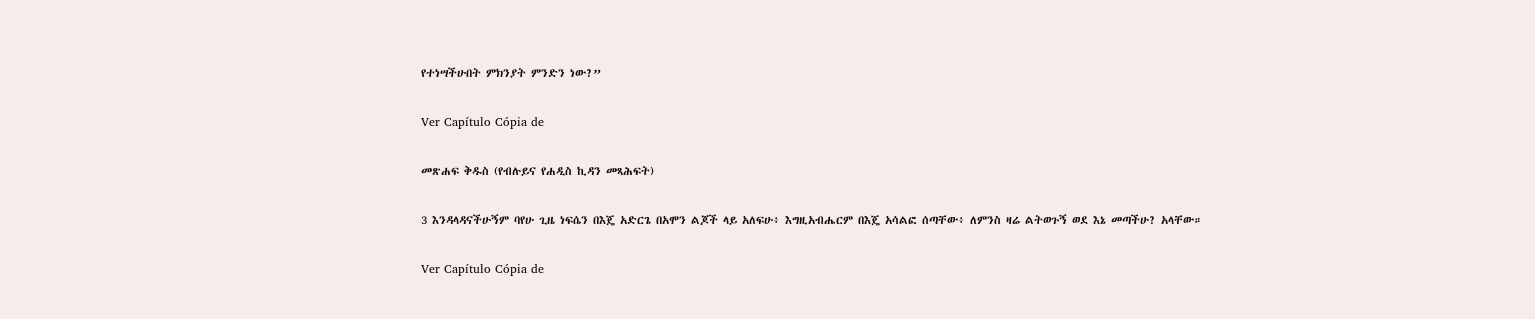የተነሣችሁበት ምክንያት ምንድን ነው?”

Ver Capítulo Cópia de

መጽሐፍ ቅዱስ (የብሉይና የሐዲስ ኪዳን መጻሕፍት)

3 እንዳላዳናችሁኝም ባየሁ ጊዜ ነፍሴን በእጄ አድርጌ በአሞን ልጆች ላይ አለፍሁ፥ እግዚአብሔርም በእጄ አሳልፎ ሰጣቸው፥ ለምንስ ዛሬ ልትወጉኝ ወደ እኔ መጣችሁ? አላቸው።

Ver Capítulo Cópia de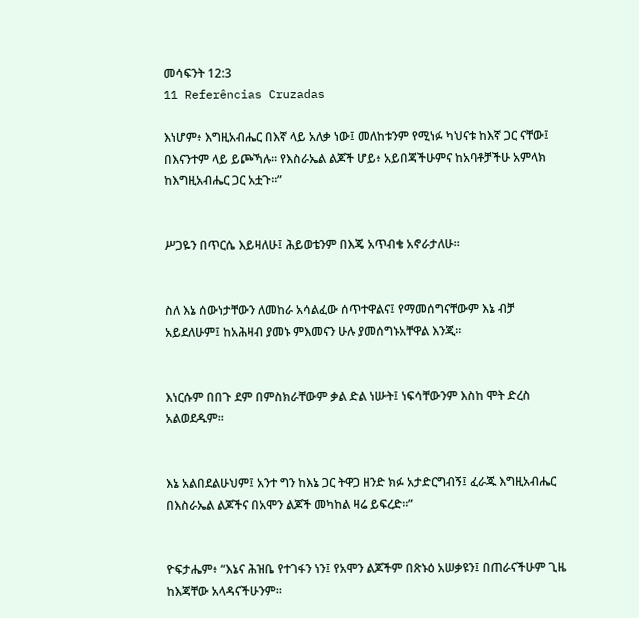መሳፍንት 12:3
11 Referências Cruzadas

እነሆም፥ እግዚአብሔር በእኛ ላይ አለቃ ነው፤ መለከቱንም የሚነፉ ካህናቱ ከእኛ ጋር ናቸው፤ በእናንተም ላይ ይጮኻሉ። የእስራኤል ልጆች ሆይ፥ አይበጃችሁምና ከአባቶቻችሁ አምላክ ከእግዚአብሔር ጋር አቷጉ።”


ሥጋዬን በጥርሴ እይዛለሁ፤ ሕይወቴንም በእጄ አጥብቄ አኖራታለሁ።


ስለ እኔ ሰውነታቸውን ለመከራ አሳልፈው ሰጥተዋልና፤ የማመሰግናቸውም እኔ ብቻ አይደለሁም፤ ከአሕዛብ ያመኑ ምእመናን ሁሉ ያመሰግኑአቸዋል እንጂ።


እነርሱም በበጉ ደም በምስክራቸውም ቃል ድል ነሡት፤ ነፍሳቸውንም እስከ ሞት ድረስ አልወደዱም።


እኔ አልበደልሁህም፤ አንተ ግን ከእኔ ጋር ትዋጋ ዘንድ ክፉ አታድርግብኝ፤ ፈራጁ እግዚአብሔር በእስራኤል ልጆችና በአሞን ልጆች መካከል ዛሬ ይፍረድ።”


ዮፍታሔም፥ “እኔና ሕዝቤ የተገፋን ነን፤ የአሞን ልጆችም በጽኑዕ አሠቃዩን፤ በጠራናችሁም ጊዜ ከእጃቸው አላዳናችሁንም።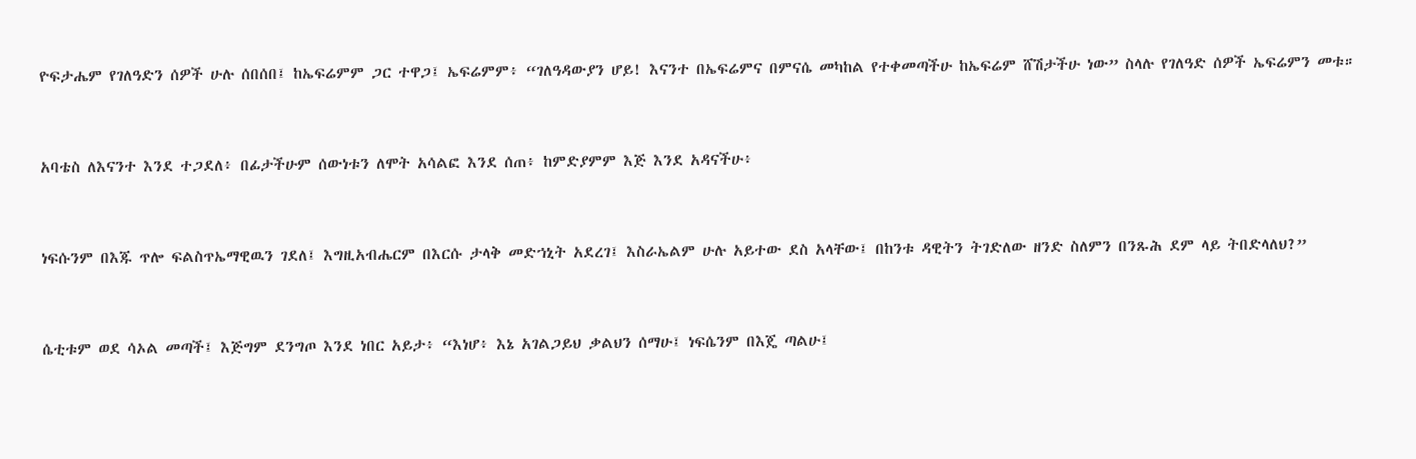ዮፍታሔም የገለዓድን ሰዎች ሁሉ ሰበሰበ፤ ከኤፍሬምም ጋር ተዋጋ፤ ኤፍሬምም፥ “ገለዓዳውያን ሆይ! እናንተ በኤፍሬምና በምናሴ መካከል የተቀመጣችሁ ከኤፍሬም ሸሽታችሁ ነው” ስላሉ የገለዓድ ሰዎች ኤፍሬምን መቱ።


አባቴስ ለእናንተ እንደ ተጋደለ፥ በፊታችሁም ሰውነቱን ለሞት አሳልፎ እንደ ሰጠ፥ ከምድያምም እጅ እንደ አዳናችሁ፥


ነፍሱንም በእጁ ጥሎ ፍልስጥኤማዊዉን ገደለ፤ እግዚአብሔርም በእርሱ ታላቅ መድኀኒት አደረገ፤ እስራኤልም ሁሉ አይተው ደስ አላቸው፤ በከንቱ ዳዊትን ትገድለው ዘንድ ስለምን በንጹሕ ደም ላይ ትበድላለህ?”


ሴቲቱም ወደ ሳኦል መጣች፤ እጅግም ደንግጦ እንደ ነበር አይታ፥ “እነሆ፥ እኔ አገልጋይህ ቃልህን ሰማሁ፤ ነፍሴንም በእጄ ጣልሁ፤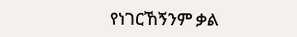የነገርኸኝንም ቃል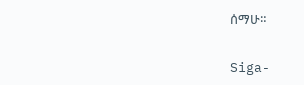ሰማሁ።


Siga-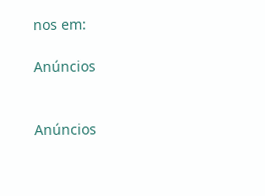nos em:

Anúncios


Anúncios